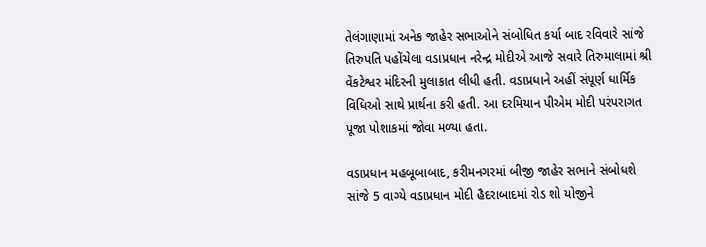તેલંગાણામાં અનેક જાહેર સભાઓને સંબોધિત કર્યા બાદ રવિવારે સાંજે તિરુપતિ પહોંચેલા વડાપ્રધાન નરેન્દ્ર મોદીએ આજે સવારે તિરુમાલામાં શ્રી વેંકટેશ્વર મંદિરની મુલાકાત લીધી હતી. વડાપ્રધાને અહીં સંપૂર્ણ ધાર્મિક વિધિઓ સાથે પ્રાર્થના કરી હતી. આ દરમિયાન પીએમ મોદી પરંપરાગત પૂજા પોશાકમાં જોવા મળ્યા હતા.

વડાપ્રધાન મહબૂબાબાદ, કરીમનગરમાં બીજી જાહેર સભાને સંબોધશે સાંજે 5 વાગ્યે વડાપ્રધાન મોદી હૈદરાબાદમાં રોડ શો યોજીને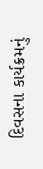દિવસના કાર્યક્રમનું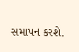સમાપન કરશે.